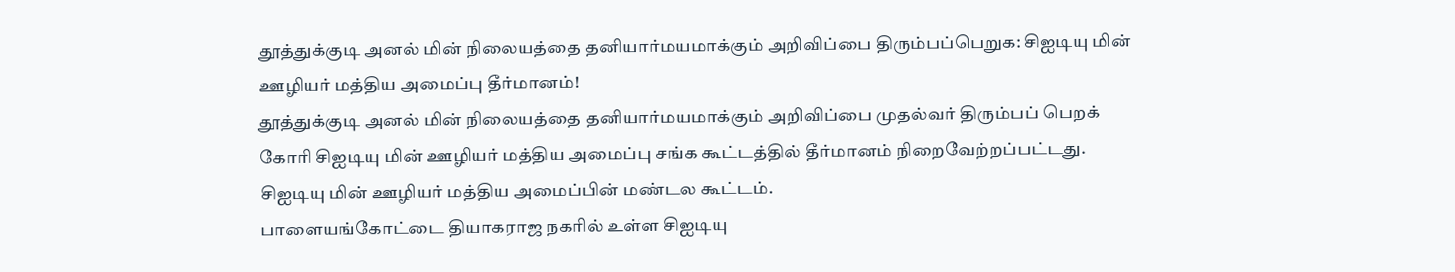தூத்துக்குடி அனல் மின் நிலையத்தை தனியார்மயமாக்கும் அறிவிப்பை திரும்பப்பெறுக: சிஐடியு மின் ஊழியர் மத்திய அமைப்பு தீர்மானம்!
தூத்துக்குடி அனல் மின் நிலையத்தை தனியார்மயமாக்கும் அறிவிப்பை முதல்வர் திரும்பப் பெறக் கோரி சிஐடியு மின் ஊழியர் மத்திய அமைப்பு சங்க கூட்டத்தில் தீர்மானம் நிறைவேற்றப்பட்டது.
சிஐடியு மின் ஊழியர் மத்திய அமைப்பின் மண்டல கூட்டம்.
பாளையங்கோட்டை தியாகராஜ நகரில் உள்ள சிஐடியு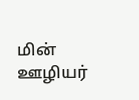மின் ஊழியர்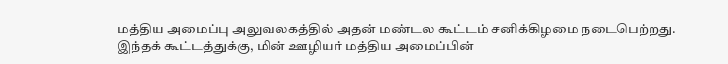மத்திய அமைப்பு அலுவலகத்தில் அதன் மண்டல கூட்டம் சனிக்கிழமை நடைபெற்றது. இந்தக் கூட்டத்துக்கு, மின் ஊழியர் மத்திய அமைப்பின்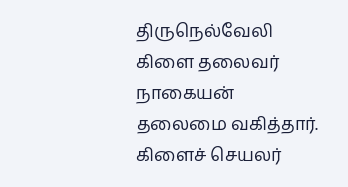திருநெல்வேலி கிளை தலைவர் நாகையன் தலைமை வகித்தார். கிளைச் செயலர்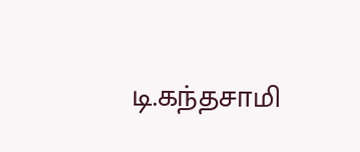டி.கந்தசாமி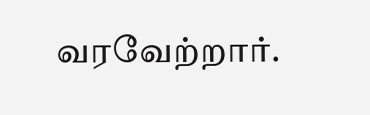வரவேற்றார்.